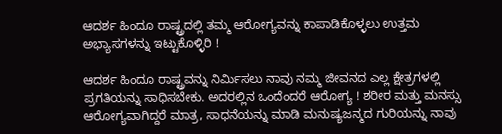ಆದರ್ಶ ಹಿಂದೂ ರಾಷ್ಟ್ರದಲ್ಲಿ ತಮ್ಮ ಆರೋಗ್ಯವನ್ನು ಕಾಪಾಡಿಕೊಳ್ಳಲು ಉತ್ತಮ ಅಭ್ಯಾಸಗಳನ್ನು ಇಟ್ಟುಕೊಳ್ಳಿರಿ !

ಆದರ್ಶ ಹಿಂದೂ ರಾಷ್ಟ್ರವನ್ನು ನಿರ್ಮಿಸಲು ನಾವು ನಮ್ಮ ಜೀವನದ ಎಲ್ಲ ಕ್ಷೇತ್ರಗಳಲ್ಲಿ ಪ್ರಗತಿಯನ್ನು ಸಾಧಿಸಬೇಕು. ಅದರಲ್ಲಿನ ಒಂದೆಂದರೆ ಆರೋಗ್ಯ ! ಶರೀರ ಮತ್ತು ಮನಸ್ಸು ಆರೋಗ್ಯವಾಗಿದ್ದರೆ ಮಾತ್ರ, ಸಾಧನೆಯನ್ನು ಮಾಡಿ ಮನುಷ್ಯಜನ್ಮದ ಗುರಿಯನ್ನು ನಾವು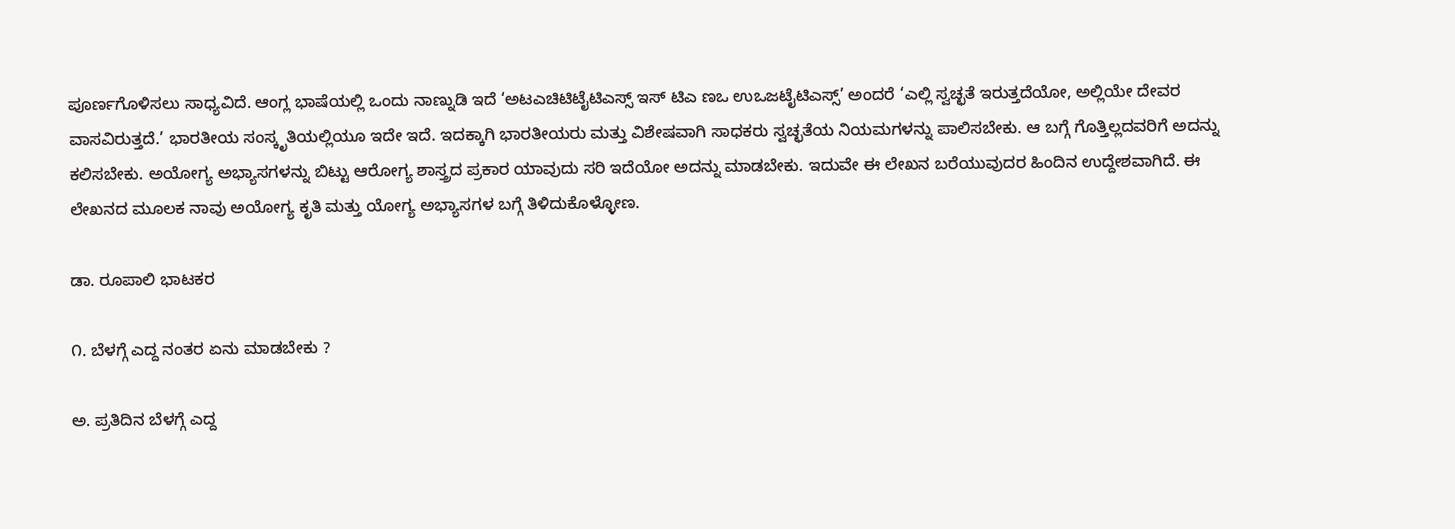ಪೂರ್ಣಗೊಳಿಸಲು ಸಾಧ್ಯವಿದೆ. ಆಂಗ್ಲ ಭಾಷೆಯಲ್ಲಿ ಒಂದು ನಾಣ್ನುಡಿ ಇದೆ ‘ಅಟಎಚಿಟಿಟೈಟಿಎಸ್ಸ್ ಇಸ್ ಟಿಎ ಣಒ ಉಒಜಟೈಟಿಎಸ್ಸ್’ ಅಂದರೆ ‘ಎಲ್ಲಿ ಸ್ವಚ್ಛತೆ ಇರುತ್ತದೆಯೋ, ಅಲ್ಲಿಯೇ ದೇವರ ವಾಸವಿರುತ್ತದೆ.’ ಭಾರತೀಯ ಸಂಸ್ಕೃತಿಯಲ್ಲಿಯೂ ಇದೇ ಇದೆ. ಇದಕ್ಕಾಗಿ ಭಾರತೀಯರು ಮತ್ತು ವಿಶೇಷವಾಗಿ ಸಾಧಕರು ಸ್ವಚ್ಛತೆಯ ನಿಯಮಗಳನ್ನು ಪಾಲಿಸಬೇಕು. ಆ ಬಗ್ಗೆ ಗೊತ್ತಿಲ್ಲದವರಿಗೆ ಅದನ್ನು ಕಲಿಸಬೇಕು. ಅಯೋಗ್ಯ ಅಭ್ಯಾಸಗಳನ್ನು ಬಿಟ್ಟು ಆರೋಗ್ಯ ಶಾಸ್ತ್ರದ ಪ್ರಕಾರ ಯಾವುದು ಸರಿ ಇದೆಯೋ ಅದನ್ನು ಮಾಡಬೇಕು. ಇದುವೇ ಈ ಲೇಖನ ಬರೆಯುವುದರ ಹಿಂದಿನ ಉದ್ದೇಶವಾಗಿದೆ. ಈ ಲೇಖನದ ಮೂಲಕ ನಾವು ಅಯೋಗ್ಯ ಕೃತಿ ಮತ್ತು ಯೋಗ್ಯ ಅಭ್ಯಾಸಗಳ ಬಗ್ಗೆ ತಿಳಿದುಕೊಳ್ಳೋಣ.

ಡಾ. ರೂಪಾಲಿ ಭಾಟಕರ

೧. ಬೆಳಗ್ಗೆ ಎದ್ದ ನಂತರ ಏನು ಮಾಡಬೇಕು ?

ಅ. ಪ್ರತಿದಿನ ಬೆಳಗ್ಗೆ ಎದ್ದ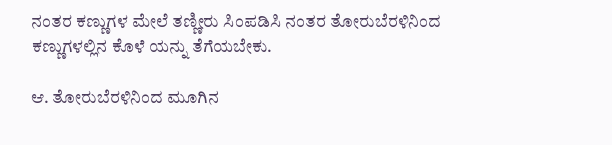ನಂತರ ಕಣ್ಣುಗಳ ಮೇಲೆ ತಣ್ಣೀರು ಸಿಂಪಡಿಸಿ ನಂತರ ತೋರುಬೆರಳಿನಿಂದ ಕಣ್ಣುಗಳಲ್ಲಿನ ಕೊಳೆ ಯನ್ನು ತೆಗೆಯಬೇಕು.

ಆ. ತೋರುಬೆರಳಿನಿಂದ ಮೂಗಿನ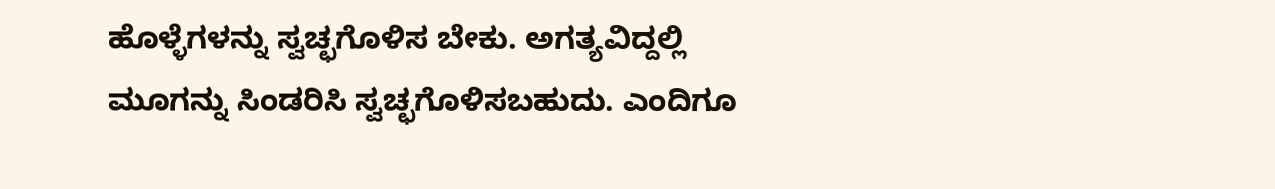ಹೊಳ್ಳೆಗಳನ್ನು ಸ್ವಚ್ಛಗೊಳಿಸ ಬೇಕು. ಅಗತ್ಯವಿದ್ದಲ್ಲಿ ಮೂಗನ್ನು ಸಿಂಡರಿಸಿ ಸ್ವಚ್ಛಗೊಳಿಸಬಹುದು. ಎಂದಿಗೂ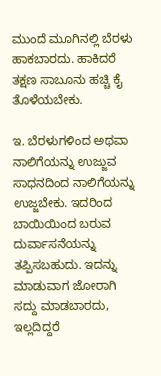ಮುಂದೆ ಮೂಗಿನಲ್ಲಿ ಬೆರಳು ಹಾಕಬಾರದು. ಹಾಕಿದರೆ ತಕ್ಷಣ ಸಾಬೂನು ಹಚ್ಚಿ ಕೈ ತೊಳೆಯಬೇಕು.

ಇ. ಬೆರಳುಗಳಿಂದ ಅಥವಾ ನಾಲಿಗೆಯನ್ನು ಉಜ್ಜುವ ಸಾಧನದಿಂದ ನಾಲಿಗೆಯನ್ನು ಉಜ್ಜಬೇಕು. ಇದರಿಂದ ಬಾಯಿಯಿಂದ ಬರುವ ದುರ್ವಾಸನೆಯನ್ನು ತಪ್ಪಿಸಬಹುದು. ಇದನ್ನು ಮಾಡುವಾಗ ಜೋರಾಗಿ ಸದ್ದು ಮಾಡಬಾರದು, ಇಲ್ಲದಿದ್ದರೆ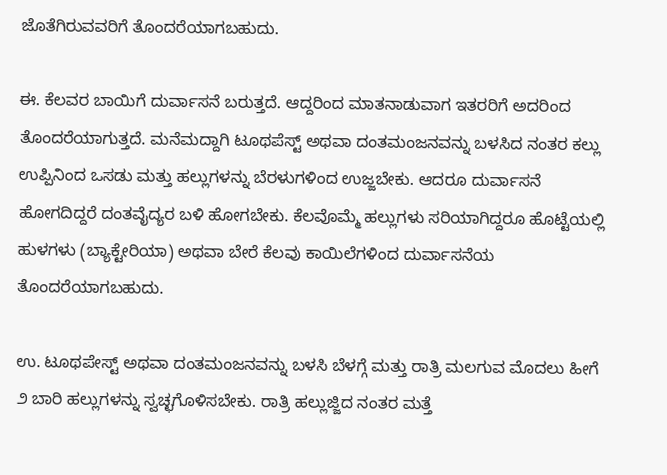ಜೊತೆಗಿರುವವರಿಗೆ ತೊಂದರೆಯಾಗಬಹುದು.

ಈ. ಕೆಲವರ ಬಾಯಿಗೆ ದುರ್ವಾಸನೆ ಬರುತ್ತದೆ. ಆದ್ದರಿಂದ ಮಾತನಾಡುವಾಗ ಇತರರಿಗೆ ಅದರಿಂದ ತೊಂದರೆಯಾಗುತ್ತದೆ. ಮನೆಮದ್ದಾಗಿ ಟೂಥಪೆಸ್ಟ್ ಅಥವಾ ದಂತಮಂಜನವನ್ನು ಬಳಸಿದ ನಂತರ ಕಲ್ಲು ಉಪ್ಪಿನಿಂದ ಒಸಡು ಮತ್ತು ಹಲ್ಲುಗಳನ್ನು ಬೆರಳುಗಳಿಂದ ಉಜ್ಜಬೇಕು. ಆದರೂ ದುರ್ವಾಸನೆ ಹೋಗದಿದ್ದರೆ ದಂತವೈದ್ಯರ ಬಳಿ ಹೋಗಬೇಕು. ಕೆಲವೊಮ್ಮೆ ಹಲ್ಲುಗಳು ಸರಿಯಾಗಿದ್ದರೂ ಹೊಟ್ಟೆಯಲ್ಲಿ ಹುಳಗಳು (ಬ್ಯಾಕ್ಟೇರಿಯಾ) ಅಥವಾ ಬೇರೆ ಕೆಲವು ಕಾಯಿಲೆಗಳಿಂದ ದುರ್ವಾಸನೆಯ ತೊಂದರೆಯಾಗಬಹುದು.

ಉ. ಟೂಥಪೇಸ್ಟ್ ಅಥವಾ ದಂತಮಂಜನವನ್ನು ಬಳಸಿ ಬೆಳಗ್ಗೆ ಮತ್ತು ರಾತ್ರಿ ಮಲಗುವ ಮೊದಲು ಹೀಗೆ ೨ ಬಾರಿ ಹಲ್ಲುಗಳನ್ನು ಸ್ವಚ್ಛಗೊಳಿಸಬೇಕು. ರಾತ್ರಿ ಹಲ್ಲುಜ್ಜಿದ ನಂತರ ಮತ್ತೆ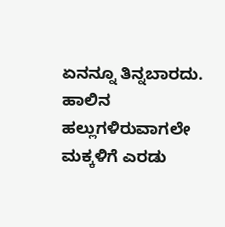ಏನನ್ನೂ ತಿನ್ನಬಾರದು. ಹಾಲಿನ ಹಲ್ಲುಗಳಿರುವಾಗಲೇ ಮಕ್ಕಳಿಗೆ ಎರಡು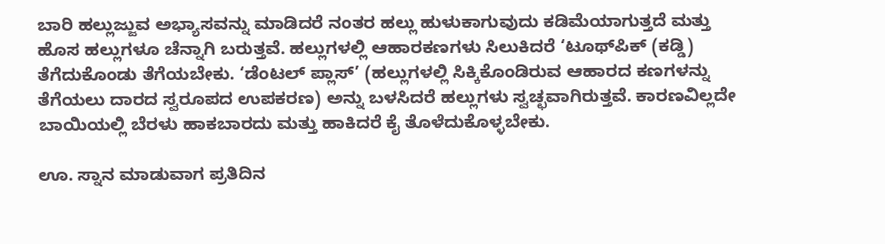ಬಾರಿ ಹಲ್ಲುಜ್ಜುವ ಅಭ್ಯಾಸವನ್ನು ಮಾಡಿದರೆ ನಂತರ ಹಲ್ಲು ಹುಳುಕಾಗುವುದು ಕಡಿಮೆಯಾಗುತ್ತದೆ ಮತ್ತು ಹೊಸ ಹಲ್ಲುಗಳೂ ಚೆನ್ನಾಗಿ ಬರುತ್ತವೆ. ಹಲ್ಲುಗಳಲ್ಲಿ ಆಹಾರಕಣಗಳು ಸಿಲುಕಿದರೆ ‘ಟೂಥ್‌ಪಿಕ್‌ (ಕಡ್ಡಿ) ತೆಗೆದುಕೊಂಡು ತೆಗೆಯಬೇಕು. ‘ಡೆಂಟಲ್‌ ಪ್ಲಾಸ್’ (ಹಲ್ಲುಗಳಲ್ಲಿ ಸಿಕ್ಕಿಕೊಂಡಿರುವ ಆಹಾರದ ಕಣಗಳನ್ನು ತೆಗೆಯಲು ದಾರದ ಸ್ವರೂಪದ ಉಪಕರಣ) ಅನ್ನು ಬಳಸಿದರೆ ಹಲ್ಲುಗಳು ಸ್ವಚ್ಛವಾಗಿರುತ್ತವೆ. ಕಾರಣವಿಲ್ಲದೇ ಬಾಯಿಯಲ್ಲಿ ಬೆರಳು ಹಾಕಬಾರದು ಮತ್ತು ಹಾಕಿದರೆ ಕೈ ತೊಳೆದುಕೊಳ್ಳಬೇಕು.

ಊ. ಸ್ನಾನ ಮಾಡುವಾಗ ಪ್ರತಿದಿನ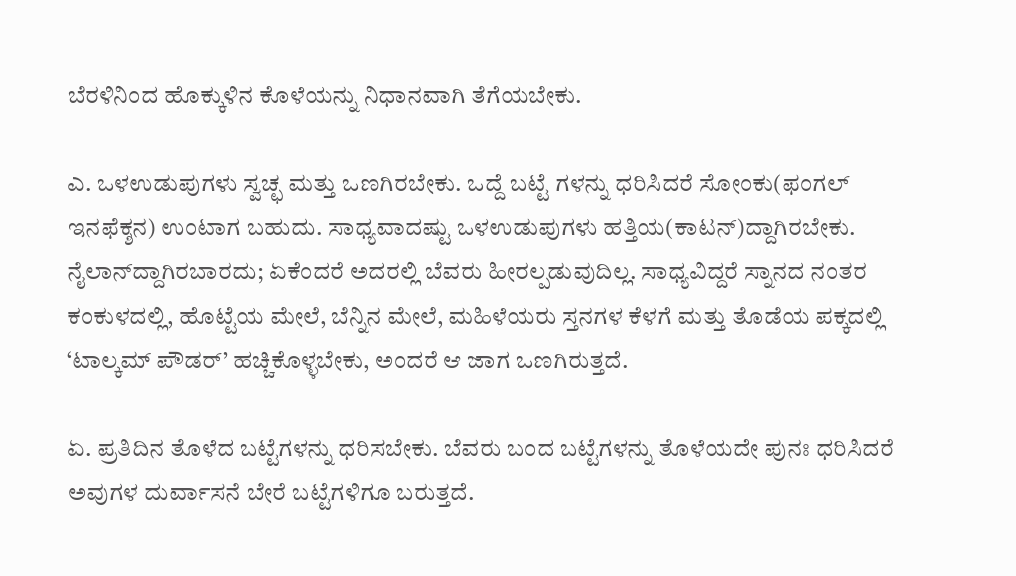ಬೆರಳಿನಿಂದ ಹೊಕ್ಕುಳಿನ ಕೊಳೆಯನ್ನು ನಿಧಾನವಾಗಿ ತೆಗೆಯಬೇಕು.

ಎ. ಒಳಉಡುಪುಗಳು ಸ್ವಚ್ಛ ಮತ್ತು ಒಣಗಿರಬೇಕು. ಒದ್ದೆ ಬಟ್ಟೆ ಗಳನ್ನು ಧರಿಸಿದರೆ ಸೋಂಕು(ಫಂಗಲ್‌ ಇನಫೆಕ್ಶನ) ಉಂಟಾಗ ಬಹುದು. ಸಾಧ್ಯವಾದಷ್ಟು ಒಳಉಡುಪುಗಳು ಹತ್ತಿಯ(ಕಾಟನ್‌)ದ್ದಾಗಿರಬೇಕು. ನೈಲಾನ್‌ದ್ದಾಗಿರಬಾರದು; ಏಕೆಂದರೆ ಅದರಲ್ಲಿ ಬೆವರು ಹೀರಲ್ಪಡುವುದಿಲ್ಲ. ಸಾಧ್ಯವಿದ್ದರೆ ಸ್ನಾನದ ನಂತರ ಕಂಕುಳದಲ್ಲಿ, ಹೊಟ್ಟೆಯ ಮೇಲೆ, ಬೆನ್ನಿನ ಮೇಲೆ, ಮಹಿಳೆಯರು ಸ್ತನಗಳ ಕೆಳಗೆ ಮತ್ತು ತೊಡೆಯ ಪಕ್ಕದಲ್ಲಿ ‘ಟಾಲ್ಕಮ್‌ ಪೌಡರ್’ ಹಚ್ಚಿಕೊಳ್ಳಬೇಕು, ಅಂದರೆ ಆ ಜಾಗ ಒಣಗಿರುತ್ತದೆ.

ಏ. ಪ್ರತಿದಿನ ತೊಳೆದ ಬಟ್ಟೆಗಳನ್ನು ಧರಿಸಬೇಕು. ಬೆವರು ಬಂದ ಬಟ್ಟೆಗಳನ್ನು ತೊಳೆಯದೇ ಪುನಃ ಧರಿಸಿದರೆ ಅವುಗಳ ದುರ್ವಾಸನೆ ಬೇರೆ ಬಟ್ಟೆಗಳಿಗೂ ಬರುತ್ತದೆ.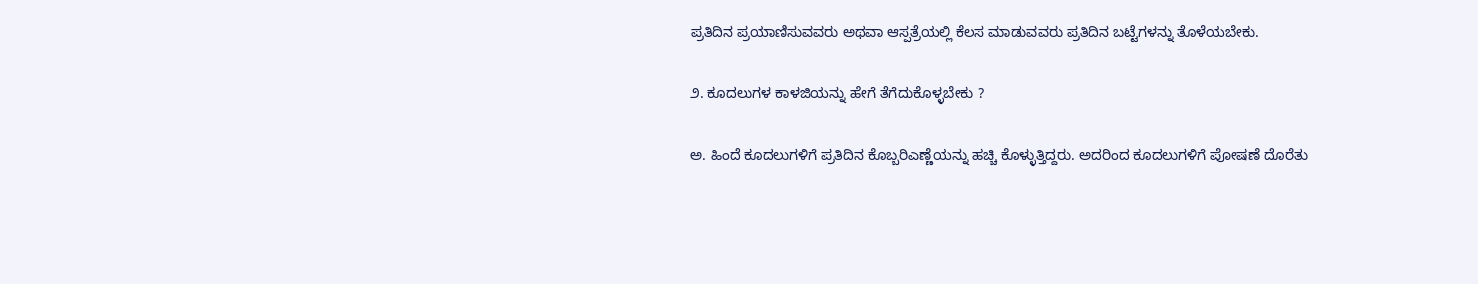ಪ್ರತಿದಿನ ಪ್ರಯಾಣಿಸುವವರು ಅಥವಾ ಆಸ್ಪತ್ರೆಯಲ್ಲಿ ಕೆಲಸ ಮಾಡುವವರು ಪ್ರತಿದಿನ ಬಟ್ಟೆಗಳನ್ನು ತೊಳೆಯಬೇಕು.

೨. ಕೂದಲುಗಳ ಕಾಳಜಿಯನ್ನು ಹೇಗೆ ತೆಗೆದುಕೊಳ್ಳಬೇಕು ?

ಅ. ಹಿಂದೆ ಕೂದಲುಗಳಿಗೆ ಪ್ರತಿದಿನ ಕೊಬ್ಬರಿಎಣ್ಣೆಯನ್ನು ಹಚ್ಚಿ ಕೊಳ್ಳುತ್ತಿದ್ದರು. ಅದರಿಂದ ಕೂದಲುಗಳಿಗೆ ಪೋಷಣೆ ದೊರೆತು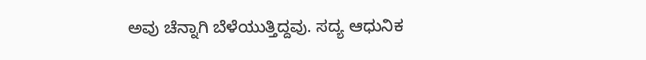ಅವು ಚೆನ್ನಾಗಿ ಬೆಳೆಯುತ್ತಿದ್ದವು. ಸದ್ಯ ಆಧುನಿಕ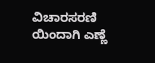ವಿಚಾರಸರಣಿ ಯಿಂದಾಗಿ ಎಣ್ಣೆ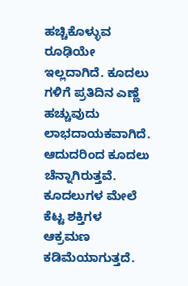ಹಚ್ಚಿಕೊಳ್ಳುವ ರೂಢಿಯೇ ಇಲ್ಲದಾಗಿದೆ. ಕೂದಲು ಗಳಿಗೆ ಪ್ರತಿದಿನ ಎಣ್ಣೆ ಹಚ್ಚುವುದು ಲಾಭದಾಯಕವಾಗಿದೆ. ಆದುದರಿಂದ ಕೂದಲು ಚೆನ್ನಾಗಿರುತ್ತವೆ. ಕೂದಲುಗಳ ಮೇಲೆ ಕೆಟ್ಟ ಶಕ್ತಿಗಳ ಆಕ್ರಮಣ ಕಡಿಮೆಯಾಗುತ್ತದೆ.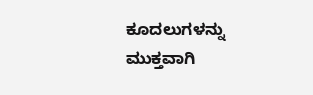ಕೂದಲುಗಳನ್ನು ಮುಕ್ತವಾಗಿ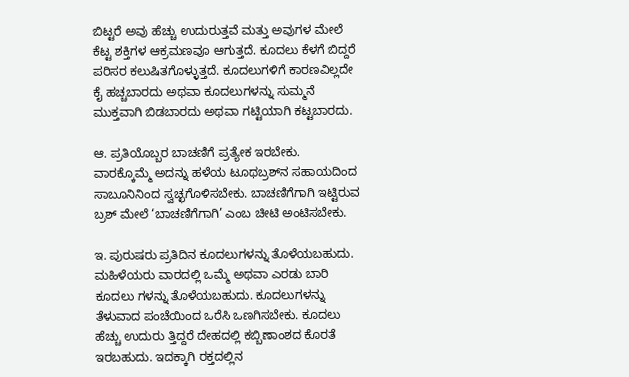ಬಿಟ್ಟರೆ ಅವು ಹೆಚ್ಚು ಉದುರುತ್ತವೆ ಮತ್ತು ಅವುಗಳ ಮೇಲೆ ಕೆಟ್ಟ ಶಕ್ತಿಗಳ ಆಕ್ರಮಣವೂ ಆಗುತ್ತದೆ. ಕೂದಲು ಕೆಳಗೆ ಬಿದ್ದರೆ ಪರಿಸರ ಕಲುಷಿತಗೊಳ್ಳುತ್ತದೆ. ಕೂದಲುಗಳಿಗೆ ಕಾರಣವಿಲ್ಲದೇ ಕೈ ಹಚ್ಚಬಾರದು ಅಥವಾ ಕೂದಲುಗಳನ್ನು ಸುಮ್ಮನೆ ಮುಕ್ತವಾಗಿ ಬಿಡಬಾರದು ಅಥವಾ ಗಟ್ಟಿಯಾಗಿ ಕಟ್ಟಬಾರದು.

ಆ. ಪ್ರತಿಯೊಬ್ಬರ ಬಾಚಣಿಗೆ ಪ್ರತ್ಯೇಕ ಇರಬೇಕು. ವಾರಕ್ಕೊಮ್ಮೆ ಅದನ್ನು ಹಳೆಯ ಟೂಥಬ್ರಶ್‌ನ ಸಹಾಯದಿಂದ ಸಾಬೂನಿನಿಂದ ಸ್ವಚ್ಛಗೊಳಿಸಬೇಕು. ಬಾಚಣಿಗೆಗಾಗಿ ಇಟ್ಟಿರುವ ಬ್ರಶ್‌ ಮೇಲೆ ‘ಬಾಚಣಿಗೆಗಾಗಿ’ ಎಂಬ ಚೀಟಿ ಅಂಟಿಸಬೇಕು.

ಇ. ಪುರುಷರು ಪ್ರತಿದಿನ ಕೂದಲುಗಳನ್ನು ತೊಳೆಯಬಹುದು. ಮಹಿಳೆಯರು ವಾರದಲ್ಲಿ ಒಮ್ಮೆ ಅಥವಾ ಎರಡು ಬಾರಿ ಕೂದಲು ಗಳನ್ನು ತೊಳೆಯಬಹುದು. ಕೂದಲುಗಳನ್ನು ತೆಳುವಾದ ಪಂಚೆಯಿಂದ ಒರೆಸಿ ಒಣಗಿಸಬೇಕು. ಕೂದಲು ಹೆಚ್ಚು ಉದುರು ತ್ತಿದ್ದರೆ ದೇಹದಲ್ಲಿ ಕಬ್ಬಿಣಾಂಶದ ಕೊರತೆ ಇರಬಹುದು. ಇದಕ್ಕಾಗಿ ರಕ್ತದಲ್ಲಿನ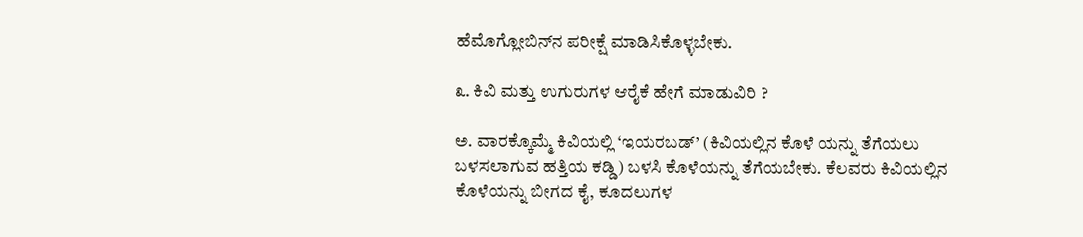ಹೆಮೊಗ್ಲೋಬಿನ್‌ನ ಪರೀಕ್ಷೆ ಮಾಡಿಸಿಕೊಳ್ಳಬೇಕು.

೩. ಕಿವಿ ಮತ್ತು ಉಗುರುಗಳ ಆರೈಕೆ ಹೇಗೆ ಮಾಡುವಿರಿ ?

ಅ. ವಾರಕ್ಕೊಮ್ಮೆ ಕಿವಿಯಲ್ಲಿ ‘ಇಯರಬಡ್’ (ಕಿವಿಯಲ್ಲಿನ ಕೊಳೆ ಯನ್ನು ತೆಗೆಯಲು ಬಳಸಲಾಗುವ ಹತ್ತಿಯ ಕಡ್ಡಿ) ಬಳಸಿ ಕೊಳೆಯನ್ನು ತೆಗೆಯಬೇಕು. ಕೆಲವರು ಕಿವಿಯಲ್ಲಿನ ಕೊಳೆಯನ್ನು ಬೀಗದ ಕೈ, ಕೂದಲುಗಳ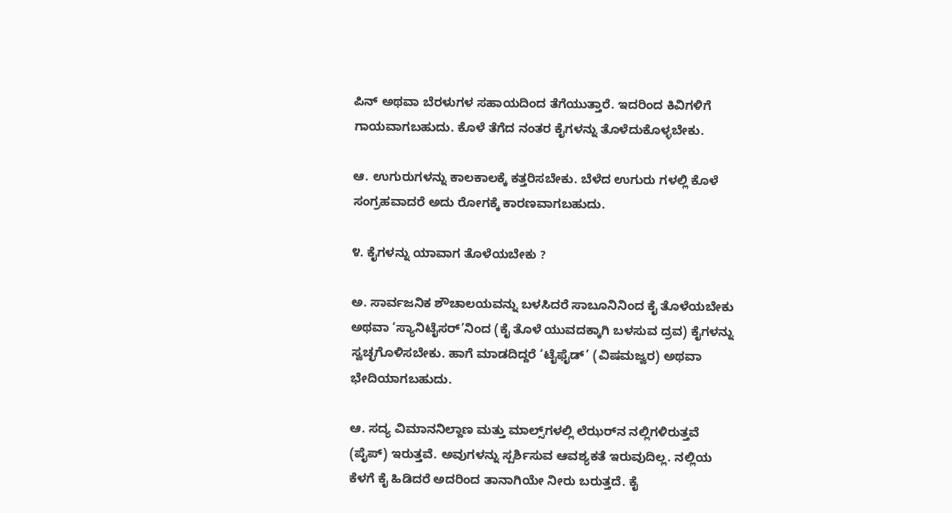ಪಿನ್‌ ಅಥವಾ ಬೆರಳುಗಳ ಸಹಾಯದಿಂದ ತೆಗೆಯುತ್ತಾರೆ. ಇದರಿಂದ ಕಿವಿಗಳಿಗೆ ಗಾಯವಾಗಬಹುದು. ಕೊಳೆ ತೆಗೆದ ನಂತರ ಕೈಗಳನ್ನು ತೊಳೆದುಕೊಳ್ಳಬೇಕು.

ಆ. ಉಗುರುಗಳನ್ನು ಕಾಲಕಾಲಕ್ಕೆ ಕತ್ತರಿಸಬೇಕು. ಬೆಳೆದ ಉಗುರು ಗಳಲ್ಲಿ ಕೊಳೆ ಸಂಗ್ರಹವಾದರೆ ಅದು ರೋಗಕ್ಕೆ ಕಾರಣವಾಗಬಹುದು.

೪. ಕೈಗಳನ್ನು ಯಾವಾಗ ತೊಳೆಯಬೇಕು ?

ಅ. ಸಾರ್ವಜನಿಕ ಶೌಚಾಲಯವನ್ನು ಬಳಸಿದರೆ ಸಾಬೂನಿನಿಂದ ಕೈ ತೊಳೆಯಬೇಕು ಅಥವಾ ‘ಸ್ಯಾನಿಟೈಸರ್‌’ನಿಂದ (ಕೈ ತೊಳೆ ಯುವದಕ್ಕಾಗಿ ಬಳಸುವ ದ್ರವ) ಕೈಗಳನ್ನು ಸ್ವಚ್ಛಗೊಳಿಸಬೇಕು. ಹಾಗೆ ಮಾಡದಿದ್ದರೆ ‘ಟೈಫೈಡ್’ (ವಿಷಮಜ್ವರ) ಅಥವಾ ಭೇದಿಯಾಗಬಹುದು.

ಆ. ಸದ್ಯ ವಿಮಾನನಿಲ್ದಾಣ ಮತ್ತು ಮಾಲ್ಸ್‌ಗಳಲ್ಲಿ ಲೆಝರ್‌ನ ನಲ್ಲಿಗಳಿರುತ್ತವೆ (ಪೈಪ್) ಇರುತ್ತವೆ. ಅವುಗಳನ್ನು ಸ್ಪರ್ಶಿಸುವ ಆವಶ್ಯಕತೆ ಇರುವುದಿಲ್ಲ. ನಲ್ಲಿಯ ಕೆಳಗೆ ಕೈ ಹಿಡಿದರೆ ಅದರಿಂದ ತಾನಾಗಿಯೇ ನೀರು ಬರುತ್ತದೆ. ಕೈ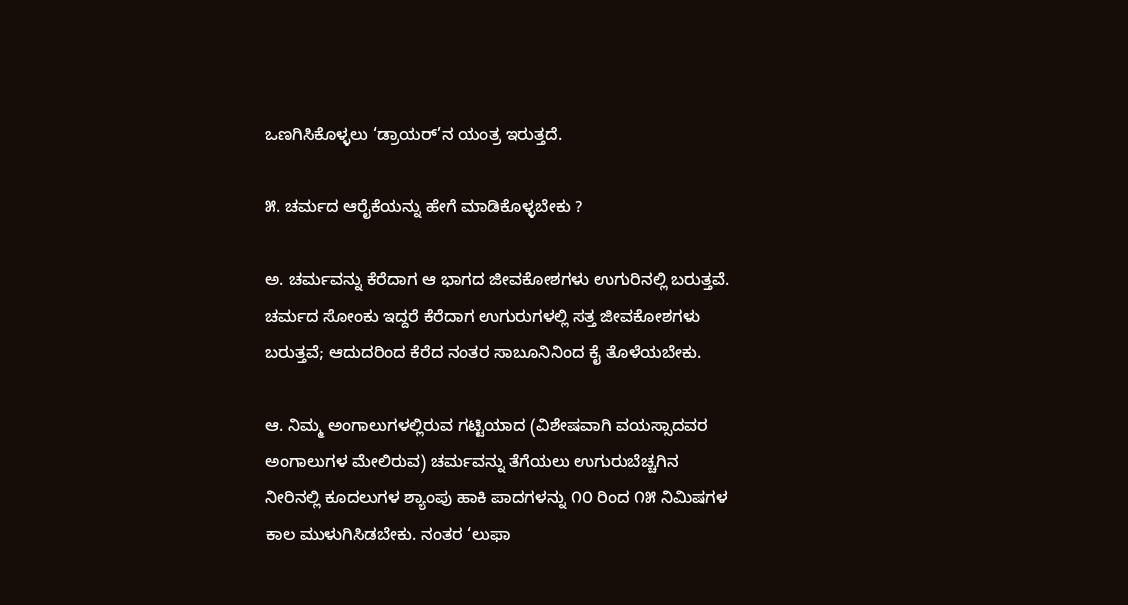ಒಣಗಿಸಿಕೊಳ್ಳಲು ‘ಡ್ರಾಯರ್‌’ನ ಯಂತ್ರ ಇರುತ್ತದೆ.

೫. ಚರ್ಮದ ಆರೈಕೆಯನ್ನು ಹೇಗೆ ಮಾಡಿಕೊಳ್ಳಬೇಕು ?

ಅ. ಚರ್ಮವನ್ನು ಕೆರೆದಾಗ ಆ ಭಾಗದ ಜೀವಕೋಶಗಳು ಉಗುರಿನಲ್ಲಿ ಬರುತ್ತವೆ. ಚರ್ಮದ ಸೋಂಕು ಇದ್ದರೆ ಕೆರೆದಾಗ ಉಗುರುಗಳಲ್ಲಿ ಸತ್ತ ಜೀವಕೋಶಗಳು ಬರುತ್ತವೆ; ಆದುದರಿಂದ ಕೆರೆದ ನಂತರ ಸಾಬೂನಿನಿಂದ ಕೈ ತೊಳೆಯಬೇಕು.

ಆ. ನಿಮ್ಮ ಅಂಗಾಲುಗಳಲ್ಲಿರುವ ಗಟ್ಟಿಯಾದ (ವಿಶೇಷವಾಗಿ ವಯಸ್ಸಾದವರ ಅಂಗಾಲುಗಳ ಮೇಲಿರುವ) ಚರ್ಮವನ್ನು ತೆಗೆಯಲು ಉಗುರುಬೆಚ್ಚಗಿನ ನೀರಿನಲ್ಲಿ ಕೂದಲುಗಳ ಶ್ಯಾಂಪು ಹಾಕಿ ಪಾದಗಳನ್ನು ೧೦ ರಿಂದ ೧೫ ನಿಮಿಷಗಳ ಕಾಲ ಮುಳುಗಿಸಿಡಬೇಕು. ನಂತರ ‘ಲುಫಾ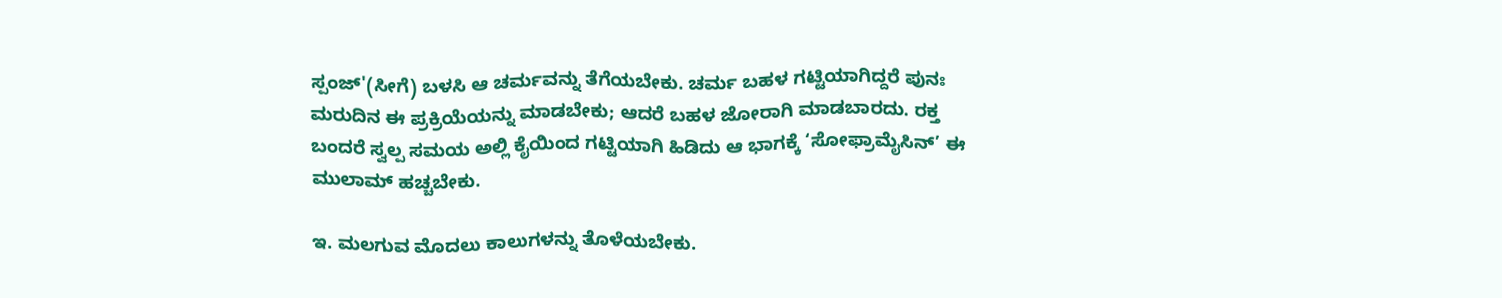ಸ್ಪಂಜ್‌'(ಸೀಗೆ) ಬಳಸಿ ಆ ಚರ್ಮವನ್ನು ತೆಗೆಯಬೇಕು. ಚರ್ಮ ಬಹಳ ಗಟ್ಟಿಯಾಗಿದ್ದರೆ ಪುನಃ ಮರುದಿನ ಈ ಪ್ರಕ್ರಿಯೆಯನ್ನು ಮಾಡಬೇಕು; ಆದರೆ ಬಹಳ ಜೋರಾಗಿ ಮಾಡಬಾರದು. ರಕ್ತ ಬಂದರೆ ಸ್ವಲ್ಪ ಸಮಯ ಅಲ್ಲಿ ಕೈಯಿಂದ ಗಟ್ಟಿಯಾಗಿ ಹಿಡಿದು ಆ ಭಾಗಕ್ಕೆ ‘ಸೋಫ್ರಾಮೈಸಿನ್’ ಈ ಮುಲಾಮ್‌ ಹಚ್ಚಬೇಕು.

ಇ. ಮಲಗುವ ಮೊದಲು ಕಾಲುಗಳನ್ನು ತೊಳೆಯಬೇಕು.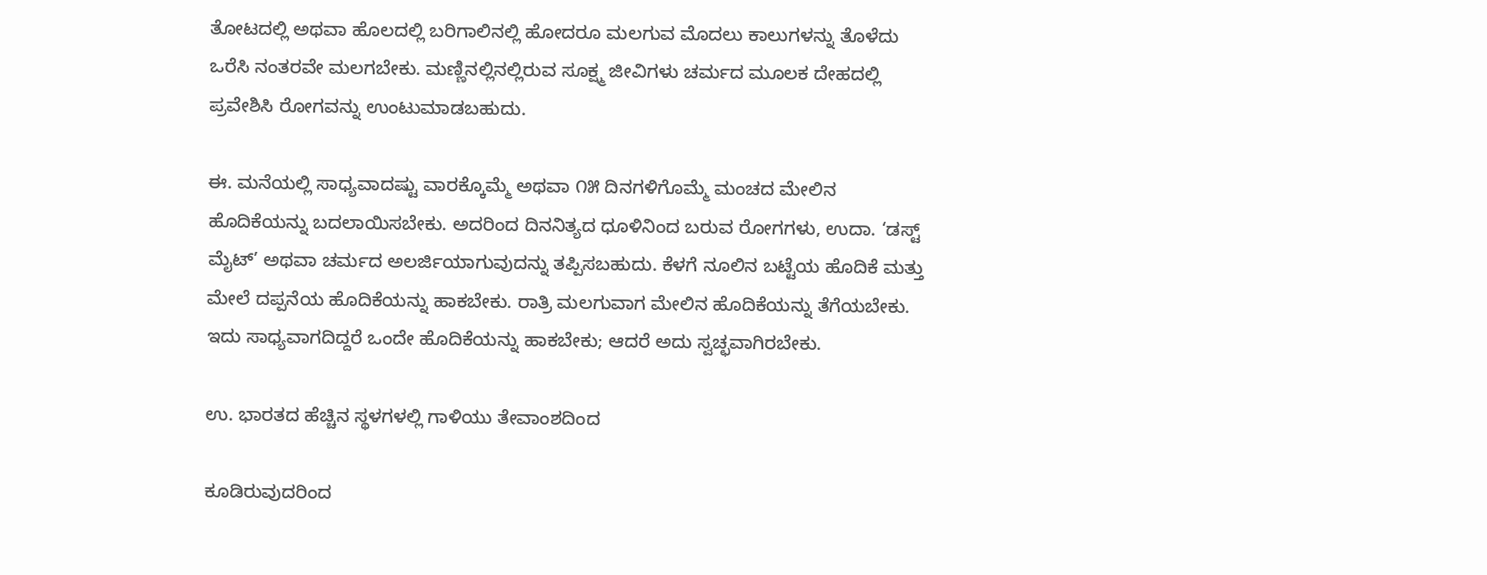ತೋಟದಲ್ಲಿ ಅಥವಾ ಹೊಲದಲ್ಲಿ ಬರಿಗಾಲಿನಲ್ಲಿ ಹೋದರೂ ಮಲಗುವ ಮೊದಲು ಕಾಲುಗಳನ್ನು ತೊಳೆದು ಒರೆಸಿ ನಂತರವೇ ಮಲಗಬೇಕು. ಮಣ್ಣಿನಲ್ಲಿನಲ್ಲಿರುವ ಸೂಕ್ಷ್ಮ ಜೀವಿಗಳು ಚರ್ಮದ ಮೂಲಕ ದೇಹದಲ್ಲಿ ಪ್ರವೇಶಿಸಿ ರೋಗವನ್ನು ಉಂಟುಮಾಡಬಹುದು.

ಈ. ಮನೆಯಲ್ಲಿ ಸಾಧ್ಯವಾದಷ್ಟು ವಾರಕ್ಕೊಮ್ಮೆ ಅಥವಾ ೧೫ ದಿನಗಳಿಗೊಮ್ಮೆ ಮಂಚದ ಮೇಲಿನ ಹೊದಿಕೆಯನ್ನು ಬದಲಾಯಿಸಬೇಕು. ಅದರಿಂದ ದಿನನಿತ್ಯದ ಧೂಳಿನಿಂದ ಬರುವ ರೋಗಗಳು, ಉದಾ. ‘ಡಸ್ಟ್ ಮೈಟ್’ ಅಥವಾ ಚರ್ಮದ ಅಲರ್ಜಿಯಾಗುವುದನ್ನು ತಪ್ಪಿಸಬಹುದು. ಕೆಳಗೆ ನೂಲಿನ ಬಟ್ಟೆಯ ಹೊದಿಕೆ ಮತ್ತು ಮೇಲೆ ದಪ್ಪನೆಯ ಹೊದಿಕೆಯನ್ನು ಹಾಕಬೇಕು. ರಾತ್ರಿ ಮಲಗುವಾಗ ಮೇಲಿನ ಹೊದಿಕೆಯನ್ನು ತೆಗೆಯಬೇಕು. ಇದು ಸಾಧ್ಯವಾಗದಿದ್ದರೆ ಒಂದೇ ಹೊದಿಕೆಯನ್ನು ಹಾಕಬೇಕು; ಆದರೆ ಅದು ಸ್ವಚ್ಛವಾಗಿರಬೇಕು.

ಉ. ಭಾರತದ ಹೆಚ್ಚಿನ ಸ್ಥಳಗಳಲ್ಲಿ ಗಾಳಿಯು ತೇವಾಂಶದಿಂದ

ಕೂಡಿರುವುದರಿಂದ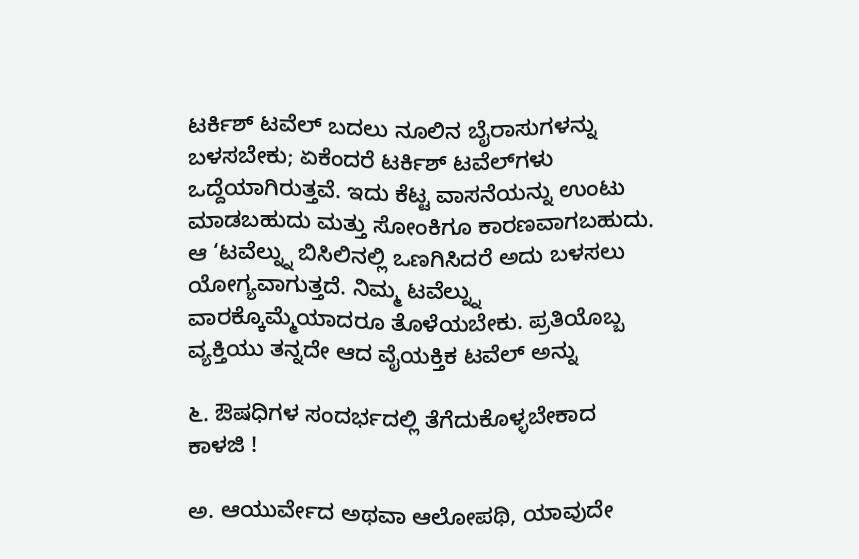ಟರ್ಕಿಶ್‌ ಟವೆಲ್‌ ಬದಲು ನೂಲಿನ ಬೈರಾಸುಗಳನ್ನು ಬಳಸಬೇಕು; ಏಕೆಂದರೆ ಟರ್ಕಿಶ್‌ ಟವೆಲ್‌ಗಳು ಒದ್ದೆಯಾಗಿರುತ್ತವೆ. ಇದು ಕೆಟ್ಟ ವಾಸನೆಯನ್ನು ಉಂಟು ಮಾಡಬಹುದು ಮತ್ತು ಸೋಂಕಿಗೂ ಕಾರಣವಾಗಬಹುದು. ಆ ‘ಟವೆಲ್ನ್ನು ಬಿಸಿಲಿನಲ್ಲಿ ಒಣಗಿಸಿದರೆ ಅದು ಬಳಸಲು ಯೋಗ್ಯವಾಗುತ್ತದೆ. ನಿಮ್ಮ ಟವೆಲ್ನ್ನು ವಾರಕ್ಕೊಮ್ಮೆಯಾದರೂ ತೊಳೆಯಬೇಕು. ಪ್ರತಿಯೊಬ್ಬ ವ್ಯಕ್ತಿಯು ತನ್ನದೇ ಆದ ವೈಯಕ್ತಿಕ ಟವೆಲ್‌ ಅನ್ನು

೬. ಔಷಧಿಗಳ ಸಂದರ್ಭದಲ್ಲಿ ತೆಗೆದುಕೊಳ್ಳಬೇಕಾದ ಕಾಳಜಿ !

ಅ. ಆಯುರ್ವೇದ ಅಥವಾ ಆಲೋಪಥಿ, ಯಾವುದೇ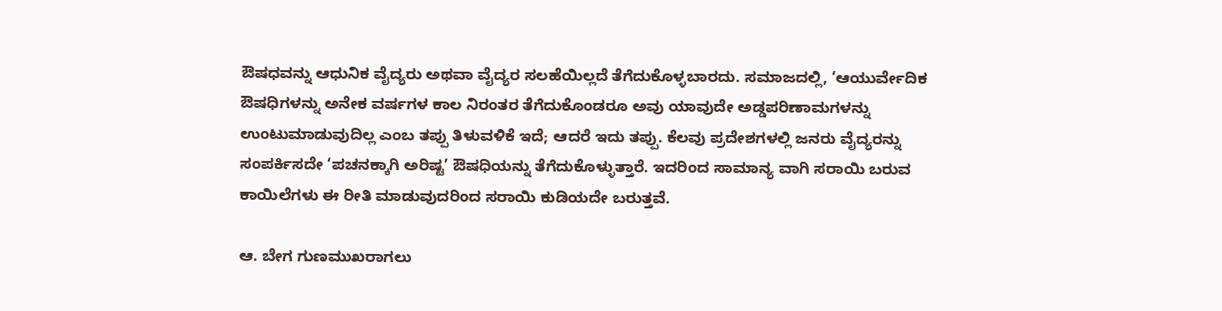ಔಷಧವನ್ನು ಆಧುನಿಕ ವೈದ್ಯರು ಅಥವಾ ವೈದ್ಯರ ಸಲಹೆಯಿಲ್ಲದೆ ತೆಗೆದುಕೊಳ್ಳಬಾರದು. ಸಮಾಜದಲ್ಲಿ, ‘ಆಯುರ್ವೇದಿಕ ಔಷಧಿಗಳನ್ನು ಅನೇಕ ವರ್ಷಗಳ ಕಾಲ ನಿರಂತರ ತೆಗೆದುಕೊಂಡರೂ ಅವು ಯಾವುದೇ ಅಡ್ಡಪರಿಣಾಮಗಳನ್ನು ಉಂಟುಮಾಡುವುದಿಲ್ಲ ಎಂಬ ತಪ್ಪು ತಿಳುವಳಿಕೆ ಇದೆ; ಆದರೆ ಇದು ತಪ್ಪು. ಕೆಲವು ಪ್ರದೇಶಗಳಲ್ಲಿ ಜನರು ವೈದ್ಯರನ್ನು ಸಂಪರ್ಕಿಸದೇ ‘ಪಚನಕ್ಕಾಗಿ ಅರಿಷ್ಟ’ ಔಷಧಿಯನ್ನು ತೆಗೆದುಕೊಳ್ಳುತ್ತಾರೆ. ಇದರಿಂದ ಸಾಮಾನ್ಯ ವಾಗಿ ಸರಾಯಿ ಬರುವ ಕಾಯಿಲೆಗಳು ಈ ರೀತಿ ಮಾಡುವುದರಿಂದ ಸರಾಯಿ ಕುಡಿಯದೇ ಬರುತ್ತವೆ.

ಆ. ಬೇಗ ಗುಣಮುಖರಾಗಲು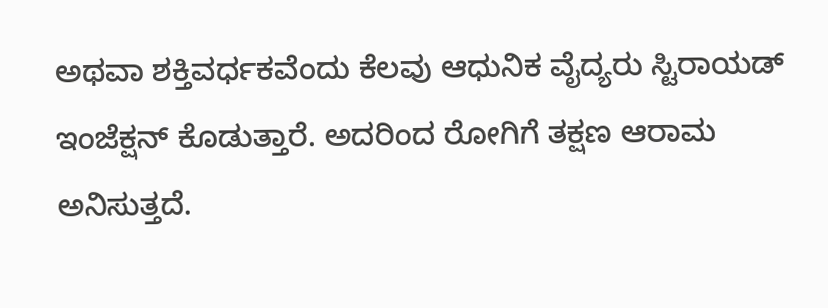ಅಥವಾ ಶಕ್ತಿವರ್ಧಕವೆಂದು ಕೆಲವು ಆಧುನಿಕ ವೈದ್ಯರು ಸ್ಟಿರಾಯಡ್‌ ಇಂಜೆಕ್ಷನ್‌ ಕೊಡುತ್ತಾರೆ. ಅದರಿಂದ ರೋಗಿಗೆ ತಕ್ಷಣ ಆರಾಮ ಅನಿಸುತ್ತದೆ.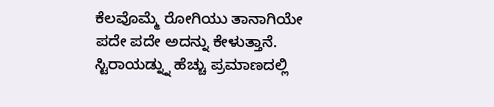ಕೆಲವೊಮ್ಮೆ ರೋಗಿಯು ತಾನಾಗಿಯೇ ಪದೇ ಪದೇ ಅದನ್ನು ಕೇಳುತ್ತಾನೆ. ಸ್ಟಿರಾಯಡ್ನ್ನು ಹೆಚ್ಚು ಪ್ರಮಾಣದಲ್ಲಿ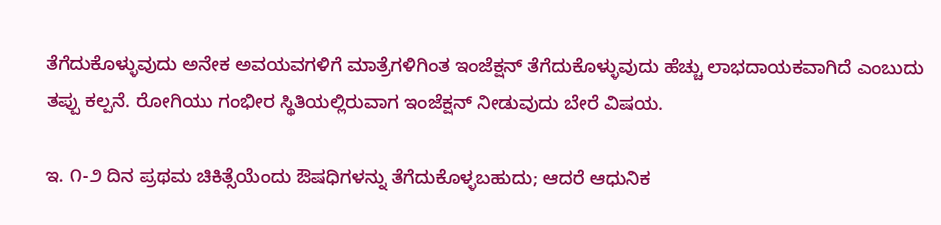ತೆಗೆದುಕೊಳ್ಳುವುದು ಅನೇಕ ಅವಯವಗಳಿಗೆ ಮಾತ್ರೆಗಳಿಗಿಂತ ಇಂಜೆಕ್ಷನ್‌ ತೆಗೆದುಕೊಳ್ಳುವುದು ಹೆಚ್ಚು ಲಾಭದಾಯಕವಾಗಿದೆ ಎಂಬುದು ತಪ್ಪು ಕಲ್ಪನೆ. ರೋಗಿಯು ಗಂಭೀರ ಸ್ಥಿತಿಯಲ್ಲಿರುವಾಗ ಇಂಜೆಕ್ಷನ್‌ ನೀಡುವುದು ಬೇರೆ ವಿಷಯ.

ಇ. ೧-೨ ದಿನ ಪ್ರಥಮ ಚಿಕಿತ್ಸೆಯೆಂದು ಔಷಧಿಗಳನ್ನು ತೆಗೆದುಕೊಳ್ಳಬಹುದು; ಆದರೆ ಆಧುನಿಕ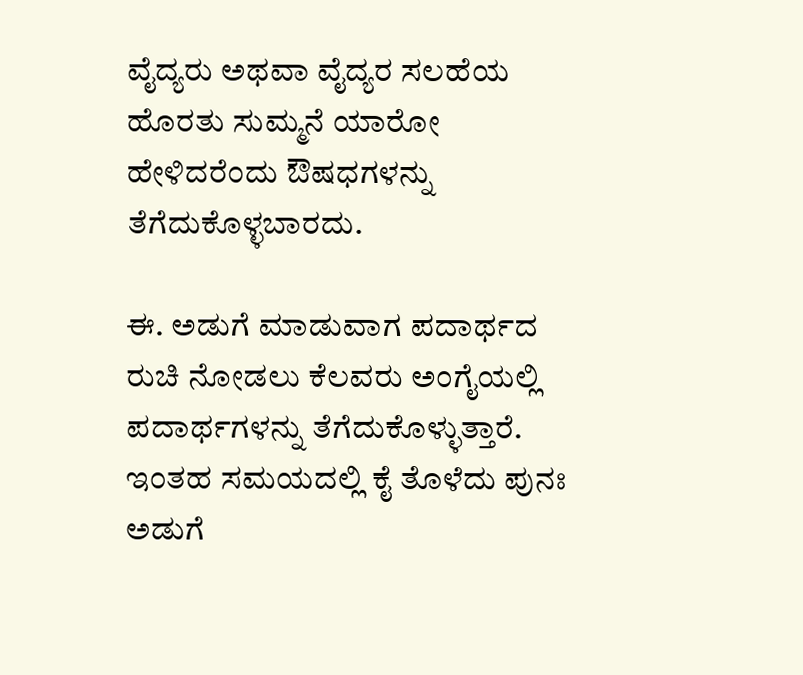ವೈದ್ಯರು ಅಥವಾ ವೈದ್ಯರ ಸಲಹೆಯ ಹೊರತು ಸುಮ್ಮನೆ ಯಾರೋ ಹೇಳಿದರೆಂದು ಔಷಧಗಳನ್ನು ತೆಗೆದುಕೊಳ್ಳಬಾರದು.

ಈ. ಅಡುಗೆ ಮಾಡುವಾಗ ಪದಾರ್ಥದ ರುಚಿ ನೋಡಲು ಕೆಲವರು ಅಂಗೈಯಲ್ಲಿ ಪದಾರ್ಥಗಳನ್ನು ತೆಗೆದುಕೊಳ್ಳುತ್ತಾರೆ. ಇಂತಹ ಸಮಯದಲ್ಲಿ ಕೈ ತೊಳೆದು ಪುನಃ ಅಡುಗೆ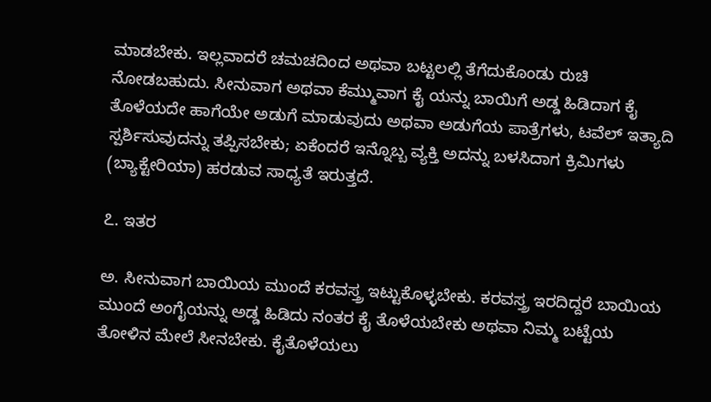ಮಾಡಬೇಕು. ಇಲ್ಲವಾದರೆ ಚಮಚದಿಂದ ಅಥವಾ ಬಟ್ಟಲಲ್ಲಿ ತೆಗೆದುಕೊಂಡು ರುಚಿ ನೋಡಬಹುದು. ಸೀನುವಾಗ ಅಥವಾ ಕೆಮ್ಮುವಾಗ ಕೈ ಯನ್ನು ಬಾಯಿಗೆ ಅಡ್ಡ ಹಿಡಿದಾಗ ಕೈ ತೊಳೆಯದೇ ಹಾಗೆಯೇ ಅಡುಗೆ ಮಾಡುವುದು ಅಥವಾ ಅಡುಗೆಯ ಪಾತ್ರೆಗಳು, ಟವೆಲ್‌ ಇತ್ಯಾದಿ ಸ್ಪರ್ಶಿಸುವುದನ್ನು ತಪ್ಪಿಸಬೇಕು; ಏಕೆಂದರೆ ಇನ್ನೊಬ್ಬ ವ್ಯಕ್ತಿ ಅದನ್ನು ಬಳಸಿದಾಗ ಕ್ರಿಮಿಗಳು (ಬ್ಯಾಕ್ಟೇರಿಯಾ) ಹರಡುವ ಸಾಧ್ಯತೆ ಇರುತ್ತದೆ.

೭. ಇತರ

ಅ. ಸೀನುವಾಗ ಬಾಯಿಯ ಮುಂದೆ ಕರವಸ್ತ್ರ ಇಟ್ಟುಕೊಳ್ಳಬೇಕು. ಕರವಸ್ತ್ರ ಇರದಿದ್ದರೆ ಬಾಯಿಯ ಮುಂದೆ ಅಂಗೈಯನ್ನು ಅಡ್ಡ ಹಿಡಿದು ನಂತರ ಕೈ ತೊಳೆಯಬೇಕು ಅಥವಾ ನಿಮ್ಮ ಬಟ್ಟೆಯ ತೋಳಿನ ಮೇಲೆ ಸೀನಬೇಕು. ಕೈತೊಳೆಯಲು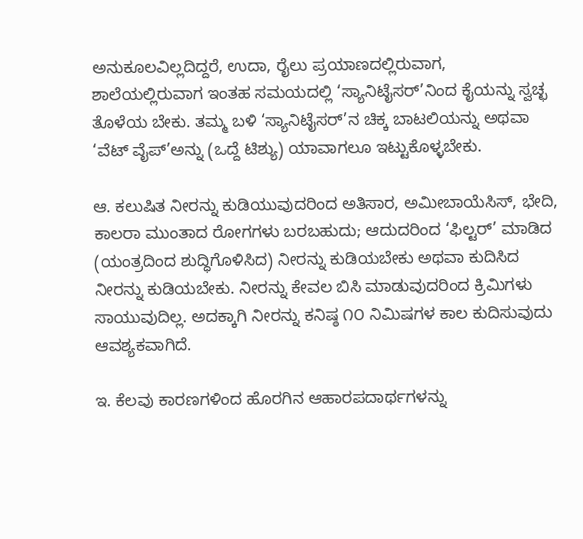ಅನುಕೂಲವಿಲ್ಲದಿದ್ದರೆ, ಉದಾ, ರೈಲು ಪ್ರಯಾಣದಲ್ಲಿರುವಾಗ, ಶಾಲೆಯಲ್ಲಿರುವಾಗ ಇಂತಹ ಸಮಯದಲ್ಲಿ ‘ಸ್ಯಾನಿಟೈಸರ್‌’ನಿಂದ ಕೈಯನ್ನು ಸ್ವಚ್ಛ ತೊಳೆಯ ಬೇಕು. ತಮ್ಮ ಬಳಿ ‘ಸ್ಯಾನಿಟೈಸರ್‌’ನ ಚಿಕ್ಕ ಬಾಟಲಿಯನ್ನು ಅಥವಾ ‘ವೆಟ್‌ ವೈಪ್‌’ಅನ್ನು (ಒದ್ದೆ ಟಿಶ್ಯು) ಯಾವಾಗಲೂ ಇಟ್ಟುಕೊಳ್ಳಬೇಕು.

ಆ. ಕಲುಷಿತ ನೀರನ್ನು ಕುಡಿಯುವುದರಿಂದ ಅತಿಸಾರ, ಅಮೀಬಾಯೆಸಿಸ್, ಭೇದಿ, ಕಾಲರಾ ಮುಂತಾದ ರೋಗಗಳು ಬರಬಹುದು; ಆದುದರಿಂದ ‘ಫಿಲ್ಟರ್’ ಮಾಡಿದ (ಯಂತ್ರದಿಂದ ಶುದ್ಧಿಗೊಳಿಸಿದ) ನೀರನ್ನು ಕುಡಿಯಬೇಕು ಅಥವಾ ಕುದಿಸಿದ ನೀರನ್ನು ಕುಡಿಯಬೇಕು. ನೀರನ್ನು ಕೇವಲ ಬಿಸಿ ಮಾಡುವುದರಿಂದ ಕ್ರಿಮಿಗಳು ಸಾಯುವುದಿಲ್ಲ. ಅದಕ್ಕಾಗಿ ನೀರನ್ನು ಕನಿಷ್ಠ ೧೦ ನಿಮಿಷಗಳ ಕಾಲ ಕುದಿಸುವುದು ಆವಶ್ಯಕವಾಗಿದೆ.

ಇ. ಕೆಲವು ಕಾರಣಗಳಿಂದ ಹೊರಗಿನ ಆಹಾರಪದಾರ್ಥಗಳನ್ನು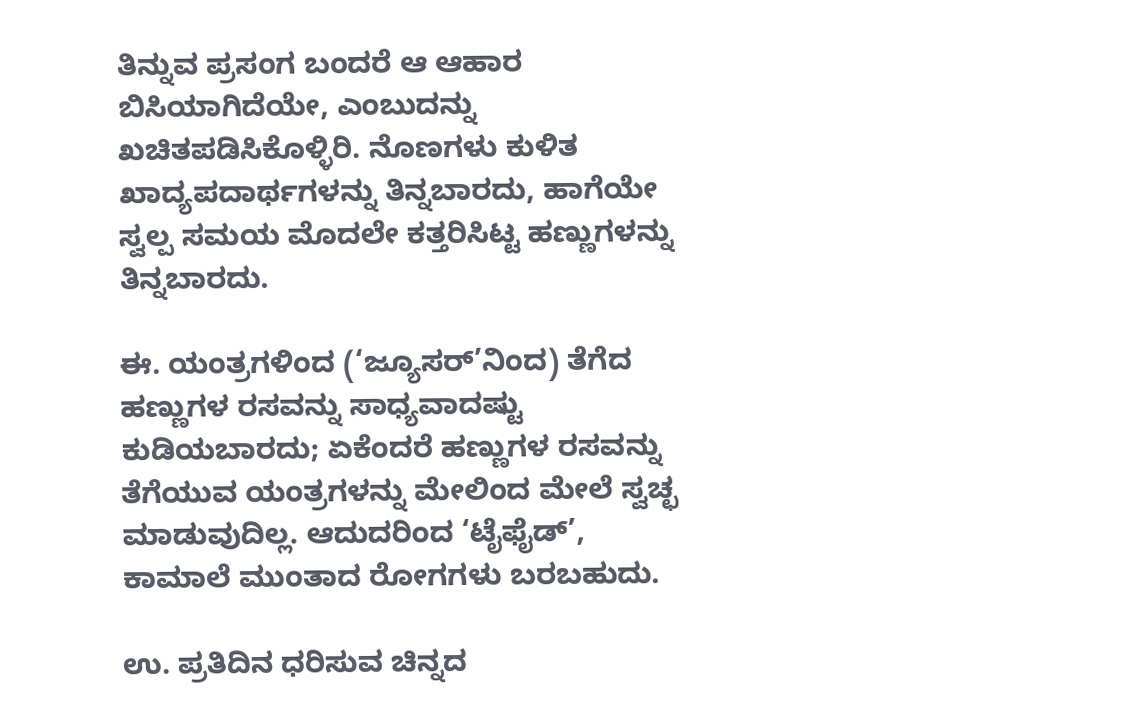ತಿನ್ನುವ ಪ್ರಸಂಗ ಬಂದರೆ ಆ ಆಹಾರ ಬಿಸಿಯಾಗಿದೆಯೇ, ಎಂಬುದನ್ನು ಖಚಿತಪಡಿಸಿಕೊಳ್ಳಿರಿ. ನೊಣಗಳು ಕುಳಿತ ಖಾದ್ಯಪದಾರ್ಥಗಳನ್ನು ತಿನ್ನಬಾರದು, ಹಾಗೆಯೇ ಸ್ವಲ್ಪ ಸಮಯ ಮೊದಲೇ ಕತ್ತರಿಸಿಟ್ಟ ಹಣ್ಣುಗಳನ್ನು ತಿನ್ನಬಾರದು.

ಈ. ಯಂತ್ರಗಳಿಂದ (‘ಜ್ಯೂಸರ್‌’ನಿಂದ) ತೆಗೆದ ಹಣ್ಣುಗಳ ರಸವನ್ನು ಸಾಧ್ಯವಾದಷ್ಟು ಕುಡಿಯಬಾರದು; ಏಕೆಂದರೆ ಹಣ್ಣುಗಳ ರಸವನ್ನು ತೆಗೆಯುವ ಯಂತ್ರಗಳನ್ನು ಮೇಲಿಂದ ಮೇಲೆ ಸ್ವಚ್ಛ ಮಾಡುವುದಿಲ್ಲ. ಆದುದರಿಂದ ‘ಟೈಫೈಡ್‌’, ಕಾಮಾಲೆ ಮುಂತಾದ ರೋಗಗಳು ಬರಬಹುದು.

ಉ. ಪ್ರತಿದಿನ ಧರಿಸುವ ಚಿನ್ನದ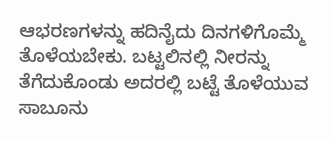ಆಭರಣಗಳನ್ನು ಹದಿನೈದು ದಿನಗಳಿಗೊಮ್ಮೆ ತೊಳೆಯಬೇಕು. ಬಟ್ಟಲಿನಲ್ಲಿ ನೀರನ್ನು ತೆಗೆದುಕೊಂಡು ಅದರಲ್ಲಿ ಬಟ್ಟೆ ತೊಳೆಯುವ ಸಾಬೂನು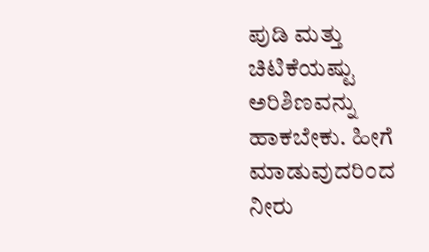ಪುಡಿ ಮತ್ತು ಚಿಟಿಕೆಯಷ್ಟು ಅರಿಶಿಣವನ್ನು ಹಾಕಬೇಕು. ಹೀಗೆ ಮಾಡುವುದರಿಂದ ನೀರು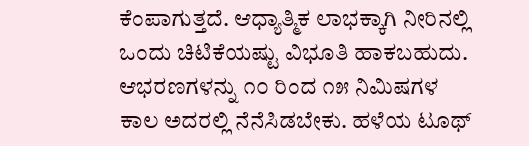ಕೆಂಪಾಗುತ್ತದೆ. ಆಧ್ಯಾತ್ಮಿಕ ಲಾಭಕ್ಕಾಗಿ ನೀರಿನಲ್ಲಿ ಒಂದು ಚಿಟಿಕೆಯಷ್ಟು ವಿಭೂತಿ ಹಾಕಬಹುದು. ಆಭರಣಗಳನ್ನು ೧೦ ರಿಂದ ೧೫ ನಿಮಿಷಗಳ ಕಾಲ ಅದರಲ್ಲಿ ನೆನೆಸಿಡಬೇಕು. ಹಳೆಯ ಟೂಥ್‌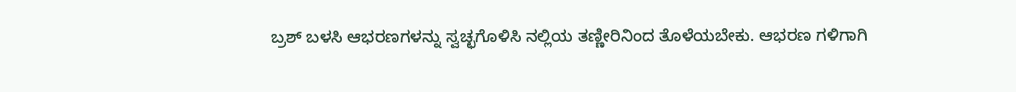ಬ್ರಶ್‌ ಬಳಸಿ ಆಭರಣಗಳನ್ನು ಸ್ವಚ್ಛಗೊಳಿಸಿ ನಲ್ಲಿಯ ತಣ್ಣೀರಿನಿಂದ ತೊಳೆಯಬೇಕು. ಆಭರಣ ಗಳಿಗಾಗಿ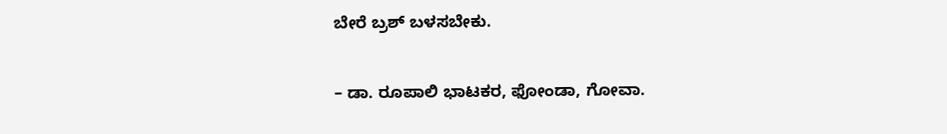ಬೇರೆ ಬ್ರಶ್‌ ಬಳಸಬೇಕು.

– ಡಾ. ರೂಪಾಲಿ ಭಾಟಕರ, ಫೋಂಡಾ, ಗೋವಾ.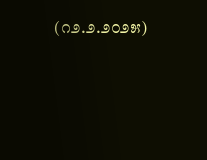(೧೨.೨.೨೦೨೫)